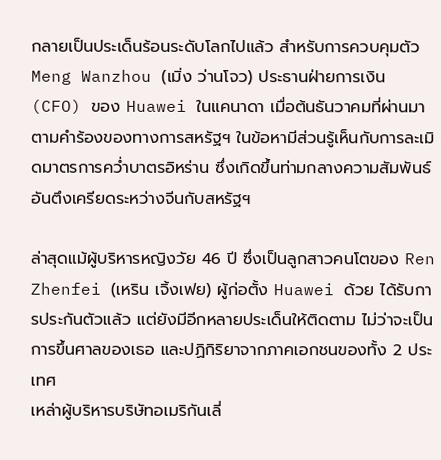กลายเป็นประเด็นร้อนระดับโลกไปแล้ว สำหรับการควบคุมตัว Meng Wanzhou (เมิ่ง ว่านโจว) ประธานฝ่ายการเงิน (CFO) ของ Huawei ในแคนาดา เมื่อต้นธันวาคมที่ผ่านมา ตามคำร้องของทางการสหรัฐฯ ในข้อหามีส่วนรู้เห็นกับการละเมิดมาตรการคว่ำบาตรอิหร่าน ซึ่งเกิดขึ้นท่ามกลางความสัมพันธ์อันตึงเครียดระหว่างจีนกับสหรัฐฯ

ล่าสุดแม้ผู้บริหารหญิงวัย 46 ปี ซึ่งเป็นลูกสาวคนโตของ Ren Zhenfei (เหริน เจิ้งเฟย) ผู้ก่อตั้ง Huawei ด้วย ได้รับการประกันตัวแล้ว แต่ยังมีอีกหลายประเด็นให้ติดตาม ไม่ว่าจะเป็นการขึ้นศาลของเธอ และปฏิกิริยาจากภาคเอกชนของทั้ง 2 ประเทศ
เหล่าผู้บริหารบริษัทอเมริกันเลี่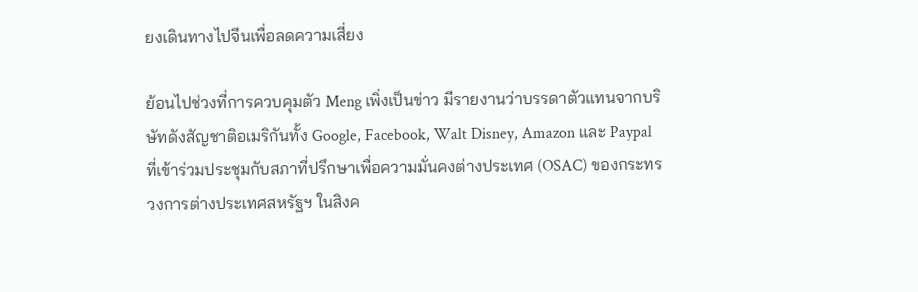ยงเดินทางไปจีนเพื่อลดความเสี่ยง

ย้อนไปช่วงที่การควบคุมตัว Meng เพิ่งเป็นข่าว มีรายงานว่าบรรดาตัวแทนจากบริษัทดังสัญชาติอเมริกันทั้ง Google, Facebook, Walt Disney, Amazon และ Paypal ที่เข้าร่วมประชุมกับสภาที่ปรึกษาเพื่อความมั่นคงต่างประเทศ (OSAC) ของกระทรวงการต่างประเทศสหรัฐฯ ในสิงค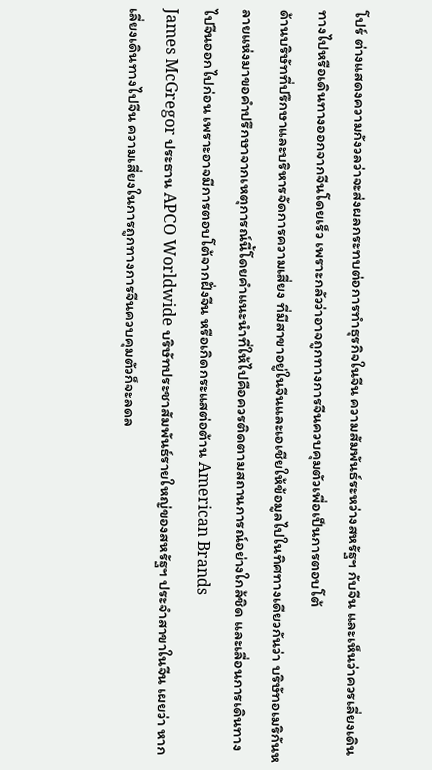โปร์ ต่างแสดงความกังวลว่าจะส่งผลกระทบต่อการทำธุรกิจในจีน ความสัมพันธ์ระหว่างสหรัฐฯ กับจีน และเห็นว่าควรเลี่ยงเดินทางไปหรือเดินทางออกจากจีนโดยเร็ว เพราะกลัวว่าอาจถูกทางการจีนควบคุมตัวเพื่อเป็นการตอบโต้
ด้านบริษัทที่ปรึกษาและบริหารจัดการความเสี่ยง ที่มีสาขาอยู่ในจีนและเอเชียให้ข้อมูลไปในทิศทางเดียวกันว่า บริษัทอเมริกันหลายแห่งมาขอคำปรึกษาจากเหตุการณ์นี้โดยคำแนะนำที่ให้ไปคือควรติดตามสถานการณ์อย่างใกล้ชิด และเลื่อนการเดินทางไปจีนออกไปก่อน เพราะอาจมีการตอบโต้จากฝั่งจีน หรือเกิดกระแสต่อต้าน American Brands
James McGregor ประธาน APCO Worldwide บริษัทประชาสัมพันธ์รายใหญ่ของสหรัฐฯ ประจำสาขาในจีน เผยว่า หากเลี่ยงเดินทางไปจีน ความเสี่ยงในการถูกทางการจีนควบคุมตัวก็จะลดล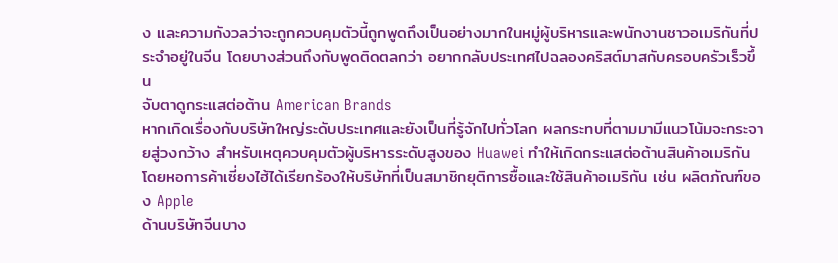ง และความกังวลว่าจะถูกควบคุมตัวนี้ถูกพูดถึงเป็นอย่างมากในหมู่ผู้บริหารและพนักงานชาวอเมริกันที่ประจำอยู่ในจีน โดยบางส่วนถึงกับพูดติดตลกว่า อยากกลับประเทศไปฉลองคริสต์มาสกับครอบครัวเร็วขึ้น
จับตาดูกระแสต่อต้าน American Brands
หากเกิดเรื่องกับบริษัทใหญ่ระดับประเทศและยังเป็นที่รู้จักไปทั่วโลก ผลกระทบที่ตามมามีแนวโน้มจะกระจายสู่วงกว้าง สำหรับเหตุควบคุมตัวผู้บริหารระดับสูงของ Huawei ทำให้เกิดกระแสต่อต้านสินค้าอเมริกัน โดยหอการค้าเซี่ยงไฮ้ได้เรียกร้องให้บริษัทที่เป็นสมาชิกยุติการซื้อและใช้สินค้าอเมริกัน เช่น ผลิตภัณฑ์ของ Apple
ด้านบริษัทจีนบาง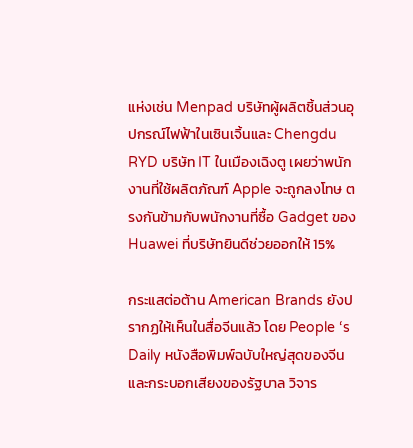แห่งเช่น Menpad บริษัทผู้ผลิตชิ้นส่วนอุปกรณ์ไฟฟ้าในเซินเจิ้นและ Chengdu RYD บริษัท IT ในเมืองเฉิงตู เผยว่าพนักงานที่ใช้ผลิตภัณฑ์ Apple จะถูกลงโทษ ตรงกันข้ามกับพนักงานที่ซื้อ Gadget ของ Huawei ที่บริษัทยินดีช่วยออกให้ 15%

กระแสต่อต้าน American Brands ยังปรากฏให้เห็นในสื่อจีนแล้ว โดย People ‘s Daily หนังสือพิมพ์ฉบับใหญ่สุดของจีนและกระบอกเสียงของรัฐบาล วิจาร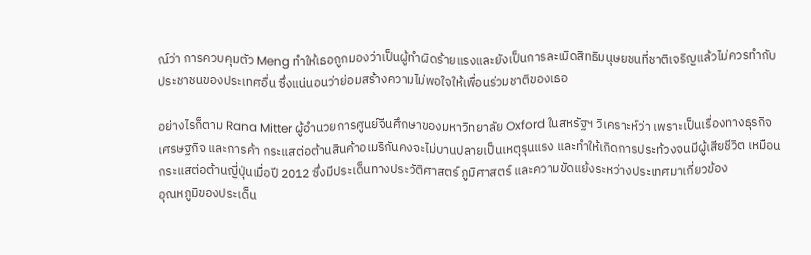ณ์ว่า การควบคุมตัว Meng ทำให้เธอถูกมองว่าเป็นผู้ทำผิดร้ายแรงและยังเป็นการละเมิดสิทธิมนุษยชนที่ชาติเจริญแล้วไม่ควรทำกับประชาชนของประเทศอื่น ซึ่งแน่นอนว่าย่อมสร้างความไม่พอใจให้เพื่อนร่วมชาติของเธอ

อย่างไรก็ตาม Rana Mitter ผู้อำนวยการศูนย์จีนศึกษาของมหาวิทยาลัย Oxford ในสหรัฐฯ วิเคราะห์ว่า เพราะเป็นเรื่องทางธุรกิจ เศรษฐกิจ และการค้า กระแสต่อต้านสินค้าอเมริกันคงจะไม่บานปลายเป็นเหตุรุนแรง และทำให้เกิดการประท้วงจนมีผู้เสียชีวิต เหมือนกระแสต่อต้านญี่ปุ่นเมื่อปี 2012 ซึ่งมีประเด็นทางประวัติศาสตร์ ภูมิศาสตร์ และความขัดแย้งระหว่างประเทศมาเกี่ยวข้อง
อุณหภูมิของประเด็น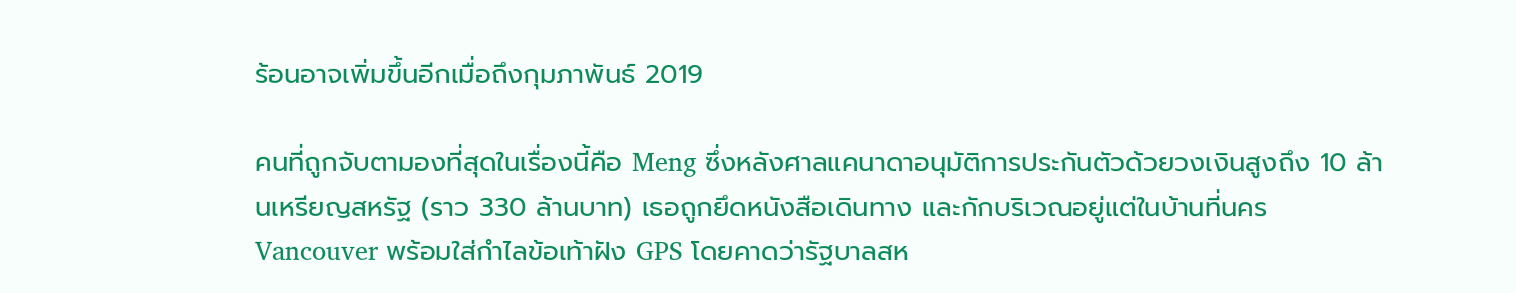ร้อนอาจเพิ่มขึ้นอีกเมื่อถึงกุมภาพันธ์ 2019

คนที่ถูกจับตามองที่สุดในเรื่องนี้คือ Meng ซึ่งหลังศาลแคนาดาอนุมัติการประกันตัวด้วยวงเงินสูงถึง 10 ล้านเหรียญสหรัฐ (ราว 330 ล้านบาท) เธอถูกยึดหนังสือเดินทาง และกักบริเวณอยู่แต่ในบ้านที่นคร Vancouver พร้อมใส่กำไลข้อเท้าฝัง GPS โดยคาดว่ารัฐบาลสห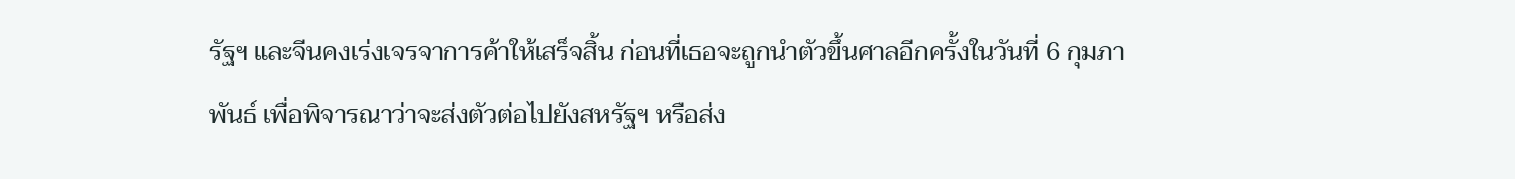รัฐฯ และจีนคงเร่งเจรจาการค้าให้เสร็จสิ้น ก่อนที่เธอจะถูกนำตัวขึ้นศาลอีกครั้งในวันที่ 6 กุมภาพันธ์ เพื่อพิจารณาว่าจะส่งตัวต่อไปยังสหรัฐฯ หรือส่ง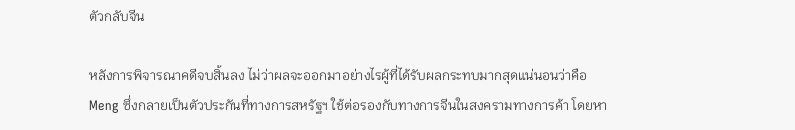ตัวกลับจีน

หลังการพิจารณาคดีจบสิ้นลง ไม่ว่าผลจะออกมาอย่างไรผู้ที่ได้รับผลกระทบมากสุดแน่นอนว่าคือ Meng ซึ่งกลายเป็นตัวประกันที่ทางการสหรัฐฯ ใช้ต่อรองกับทางการจีนในสงครามทางการค้า โดยหา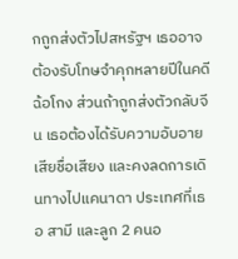กถูกส่งตัวไปสหรัฐฯ เธออาจต้องรับโทษจำคุกหลายปีในคดีฉ้อโกง ส่วนถ้าถูกส่งตัวกลับจีน เธอต้องได้รับความอับอาย เสียชื่อเสียง และคงลดการเดินทางไปแคนาดา ประเทศที่เธอ สามี และลูก 2 คนอ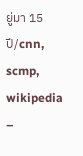ยู่มา 15 ปี/cnn, scmp, wikipedia
–